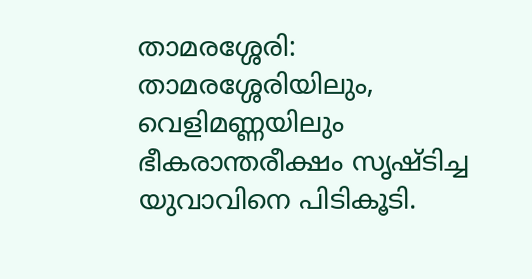താമരശ്ശേരി: താമരശ്ശേരിയിലും, വെളിമണ്ണയിലും ഭീകരാന്തരീക്ഷം സൃഷ്ടിച്ച യുവാവിനെ പിടികൂടി.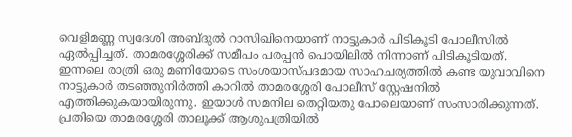വെളിമണ്ണ സ്വദേശി അബ്ദുൽ റാസിഖിനെയാണ് നാട്ടുകാർ പിടികൂടി പോലീസിൽ ഏൽപ്പിച്ചത്. താമരശ്ശേരിക്ക് സമീപം പരപ്പൻ പൊയിലിൽ നിന്നാണ് പിടികൂടിയത്.
ഇന്നലെ രാത്രി ഒരു മണിയോടെ സംശയാസ്പദമായ സാഹചര്യത്തിൽ കണ്ട യുവാവിനെ നാട്ടുകാർ തടഞ്ഞുനിർത്തി കാറിൽ താമരശ്ശേരി പോലീസ് സ്റ്റേഷനിൽ എത്തിക്കുകയായിരുന്നു. ഇയാൾ സമനില തെറ്റിയതു പോലെയാണ് സംസാരിക്കുന്നത്. പ്രതിയെ താമരശ്ശേരി താലൂക്ക് ആശുപത്രിയിൽ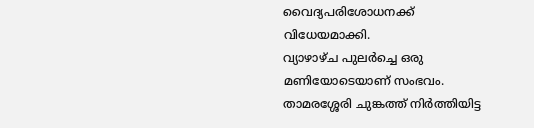വൈദ്യപരിശോധനക്ക് വിധേയമാക്കി.
വ്യാഴാഴ്ച പുലർച്ചെ ഒരു മണിയോടെയാണ് സംഭവം. താമരശ്ശേരി ചുങ്കത്ത് നിർത്തിയിട്ട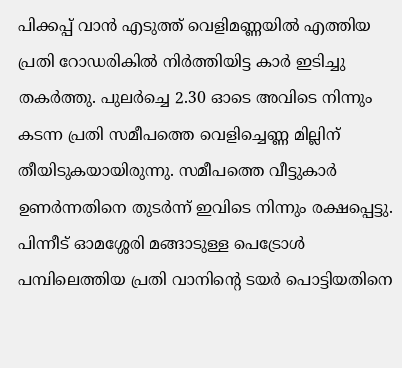പിക്കപ്പ് വാൻ എടുത്ത് വെളിമണ്ണയിൽ എത്തിയ പ്രതി റോഡരികിൽ നിർത്തിയിട്ട കാർ ഇടിച്ചു തകർത്തു. പുലർച്ചെ 2.30 ഓടെ അവിടെ നിന്നും കടന്ന പ്രതി സമീപത്തെ വെളിച്ചെണ്ണ മില്ലിന് തീയിടുകയായിരുന്നു. സമീപത്തെ വീട്ടുകാർ ഉണർന്നതിനെ തുടർന്ന് ഇവിടെ നിന്നും രക്ഷപ്പെട്ടു.
പിന്നീട് ഓമശ്ശേരി മങ്ങാടുള്ള പെട്രോൾ പമ്പിലെത്തിയ പ്രതി വാനിന്റെ ടയർ പൊട്ടിയതിനെ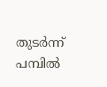തുടർന്ന് പമ്പിൽ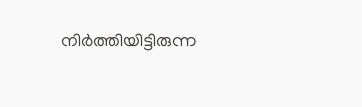നിർത്തിയിട്ടിരുന്ന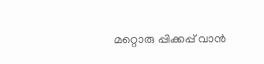മറ്റൊരു പ്പിക്കപ്പ് വാൻ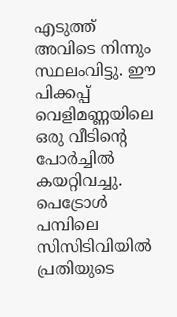എടുത്ത് അവിടെ നിന്നും സ്ഥലംവിട്ടു. ഈ പിക്കപ്പ് വെളിമണ്ണയിലെ ഒരു വീടിന്റെ പോർച്ചിൽ കയറ്റിവച്ചു. പെട്രോൾ പമ്പിലെ സിസിടിവിയിൽ പ്രതിയുടെ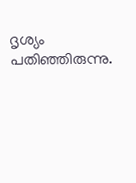ദൃശ്യം പതിഞ്ഞിരുന്നു.